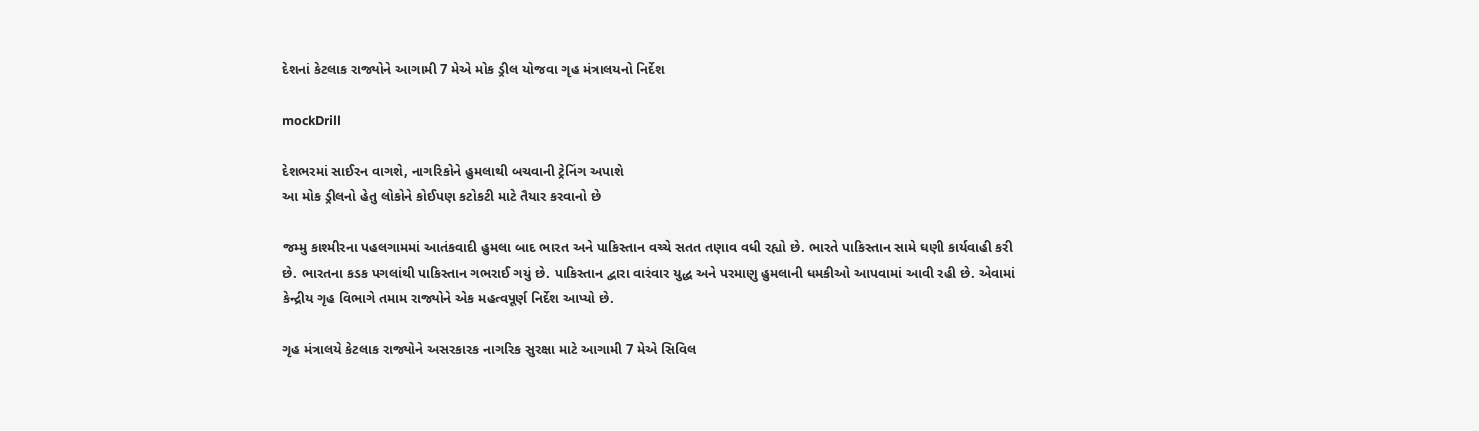દેશનાં કેટલાક રાજ્યોને આગામી 7 મેએ મોક ડ્રીલ યોજવા ગૃહ મંત્રાલયનો નિર્દેશ

mockDrill

દેશભરમાં સાઈરન વાગશે, નાગરિકોને હુમલાથી બચવાની ટ્રેનિંગ અપાશે
આ મોક ડ્રીલનો હેતુ લોકોને કોઈપણ કટોકટી માટે તૈયાર કરવાનો છે

જમ્મુ કાશ્મીરના પહલગામમાં આતંકવાદી હુમલા બાદ ભારત અને પાકિસ્તાન વચ્ચે સતત તણાવ વધી રહ્યો છે. ભારતે પાકિસ્તાન સામે ઘણી કાર્યવાહી કરી છે. ભારતના કડક પગલાંથી પાકિસ્તાન ગભરાઈ ગયું છે. પાકિસ્તાન દ્વારા વારંવાર યુદ્ધ અને પરમાણુ હુમલાની ધમકીઓ આપવામાં આવી રહી છે. એવામાં કેન્દ્રીય ગૃહ વિભાગે તમામ રાજ્યોને એક મહત્વપૂર્ણ નિર્દેશ આપ્યો છે.

ગૃહ મંત્રાલયે કેટલાક રાજ્યોને અસરકારક નાગરિક સુરક્ષા માટે આગામી 7 મેએ સિવિલ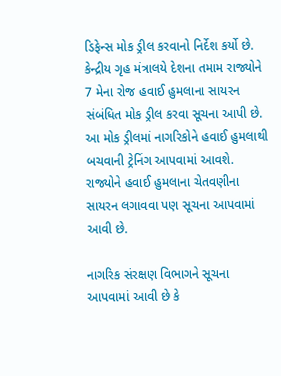ડિફેન્સ મોક ડ્રીલ કરવાનો નિર્દેશ કર્યો છે. કેન્દ્રીય ગૃહ મંત્રાલયે દેશના તમામ રાજ્યોને 7 મેના રોજ હવાઈ હુમલાના સાયરન સંબંધિત મોક ડ્રીલ કરવા સૂચના આપી છે. આ મોક ડ્રીલમાં નાગરિકોને હવાઈ હુમલાથી બચવાની ટ્રેનિંગ આપવામાં આવશે. રાજ્યોને હવાઈ હુમલાના ચેતવણીના સાયરન લગાવવા પણ સૂચના આપવામાં આવી છે.

નાગરિક સંરક્ષણ વિભાગને સૂચના આપવામાં આવી છે કે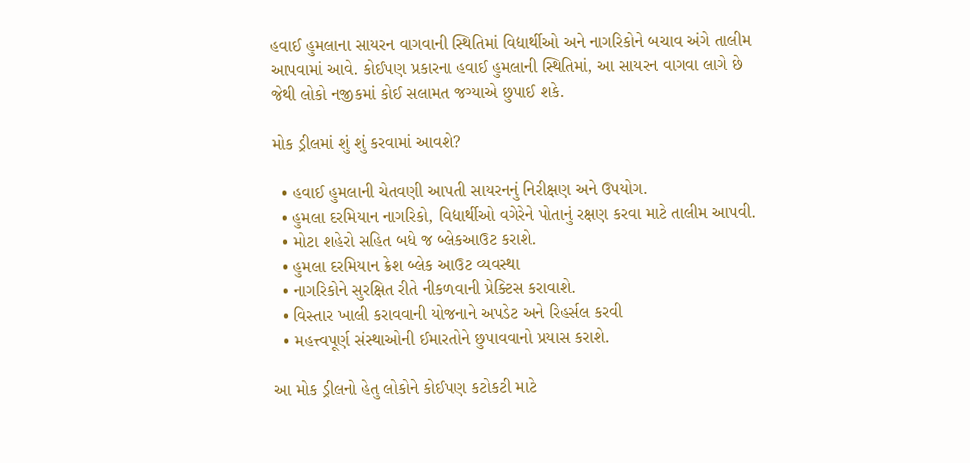હવાઈ હુમલાના સાયરન વાગવાની સ્થિતિમાં વિદ્યાર્થીઓ અને નાગરિકોને બચાવ અંગે તાલીમ આપવામાં આવે. કોઈપણ પ્રકારના હવાઈ હુમલાની સ્થિતિમાં, આ સાયરન વાગવા લાગે છે જેથી લોકો નજીકમાં કોઈ સલામત જગ્યાએ છુપાઈ શકે.

મોક ડ્રીલમાં શું શું કરવામાં આવશે?

  • હવાઈ હુમલાની ચેતવણી આપતી સાયરનનું નિરીક્ષણ અને ઉપયોગ.
  • હુમલા દરમિયાન નાગરિકો, વિદ્યાર્થીઓ વગેરેને પોતાનું રક્ષણ કરવા માટે તાલીમ આપવી.
  • મોટા શહેરો સહિત બધે જ બ્લેકઆઉટ કરાશે.
  • હુમલા દરમિયાન ક્રેશ બ્લેક આઉટ વ્યવસ્થા
  • નાગરિકોને સુરક્ષિત રીતે નીકળવાની પ્રેક્ટિસ કરાવાશે.
  • વિસ્તાર ખાલી કરાવવાની યોજનાને અપડેટ અને રિહર્સલ કરવી
  • મહત્ત્વપૂર્ણ સંસ્થાઓની ઈમારતોને છુપાવવાનો પ્રયાસ કરાશે.

આ મોક ડ્રીલનો હેતુ લોકોને કોઈપણ કટોકટી માટે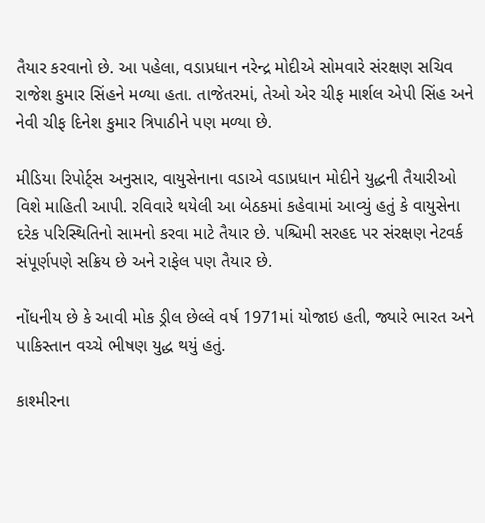તૈયાર કરવાનો છે. આ પહેલા, વડાપ્રધાન નરેન્દ્ર મોદીએ સોમવારે સંરક્ષણ સચિવ રાજેશ કુમાર સિંહને મળ્યા હતા. તાજેતરમાં, તેઓ એર ચીફ માર્શલ એપી સિંહ અને નેવી ચીફ દિનેશ કુમાર ત્રિપાઠીને પણ મળ્યા છે.

મીડિયા રિપોર્ટ્સ અનુસાર, વાયુસેનાના વડાએ વડાપ્રધાન મોદીને યુદ્ધની તૈયારીઓ વિશે માહિતી આપી. રવિવારે થયેલી આ બેઠકમાં કહેવામાં આવ્યું હતું કે વાયુસેના દરેક પરિસ્થિતિનો સામનો કરવા માટે તૈયાર છે. પશ્ચિમી સરહદ પર સંરક્ષણ નેટવર્ક સંપૂર્ણપણે સક્રિય છે અને રાફેલ પણ તૈયાર છે.

નોંધનીય છે કે આવી મોક ડ્રીલ છેલ્લે વર્ષ 1971માં યોજાઇ હતી, જ્યારે ભારત અને પાકિસ્તાન વચ્ચે ભીષણ યુદ્ધ થયું હતું.

કાશ્મીરના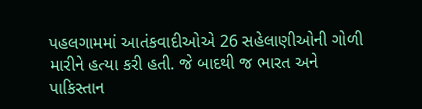પહલગામમાં આતંકવાદીઓએ 26 સહેલાણીઓની ગોળી મારીને હત્યા કરી હતી. જે બાદથી જ ભારત અને પાકિસ્તાન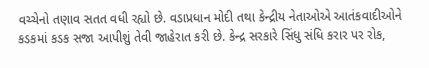વચ્ચેનો તણાવ સતત વધી રહ્યો છે. વડાપ્રધાન મોદી તથા કેન્દ્રીય નેતાઓએ આતંકવાદીઓને કડકમાં કડક સજા આપીશું તેવી જાહેરાત કરી છે. કેન્દ્ર સરકારે સિંધુ સંધિ કરાર પર રોક,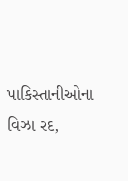પાકિસ્તાનીઓના વિઝા રદ,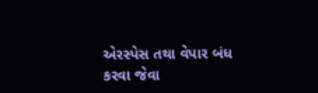એરસ્પેસ તથા વેપાર બંધ કરવા જેવા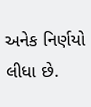અનેક નિર્ણયો લીધા છે.